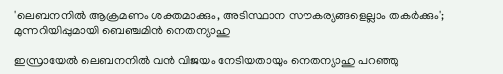'ലെബനനിൽ ആക്രമണം ശക്തമാക്കും, അടിസ്ഥാന സൗകര്യങ്ങളെല്ലാം തകർക്കും'; മുന്നറിയിപ്പുമായി ബെഞ്ചമിന്‍ നെതന്യാഹു

ഇസ്രായേല്‍ ലെബനനില്‍ വന്‍ വിജയം നേടിയതായും നെതന്യാഹു പറഞ്ഞു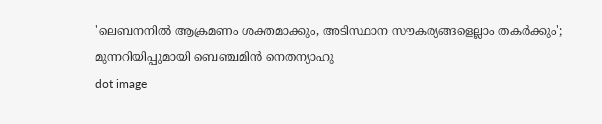'ലെബനനിൽ ആക്രമണം ശക്തമാക്കും, അടിസ്ഥാന സൗകര്യങ്ങളെല്ലാം തകർക്കും'; മുന്നറിയിപ്പുമായി ബെഞ്ചമിന്‍ നെതന്യാഹു
dot image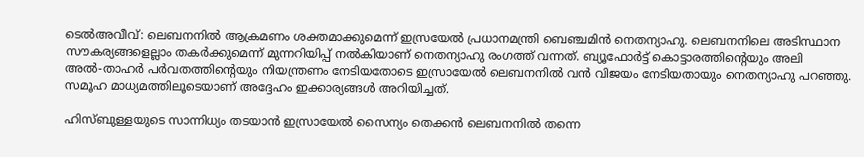ടെൽഅവീവ്: ലെബനനില്‍ ആക്രമണം ശക്തമാക്കുമെന്ന് ഇസ്രയേല്‍ പ്രധാനമന്ത്രി ബെഞ്ചമിന്‍ നെതന്യാഹു. ലെബനനിലെ അടിസ്ഥാന സൗകര്യങ്ങളെല്ലാം തകര്‍ക്കുമെന്ന് മുന്നറിയിപ്പ് നല്‍കിയാണ് നെതന്യാഹു രംഗത്ത് വന്നത്. ബ്യൂഫോര്‍ട്ട് കൊട്ടാരത്തിന്റെയും അലി അല്‍-താഹര്‍ പര്‍വതത്തിന്റെയും നിയന്ത്രണം നേടിയതോടെ ഇസ്രായേല്‍ ലെബനനില്‍ വന്‍ വിജയം നേടിയതായും നെതന്യാഹു പറഞ്ഞു. സമൂഹ മാധ്യമത്തിലൂടെയാണ് അദ്ദേഹം ഇക്കാര്യങ്ങള്‍ അറിയിച്ചത്.

ഹിസ്ബുള്ളയുടെ സാന്നിധ്യം തടയാന്‍ ഇസ്രായേല്‍ സൈന്യം തെക്കന്‍ ലെബനനില്‍ തന്നെ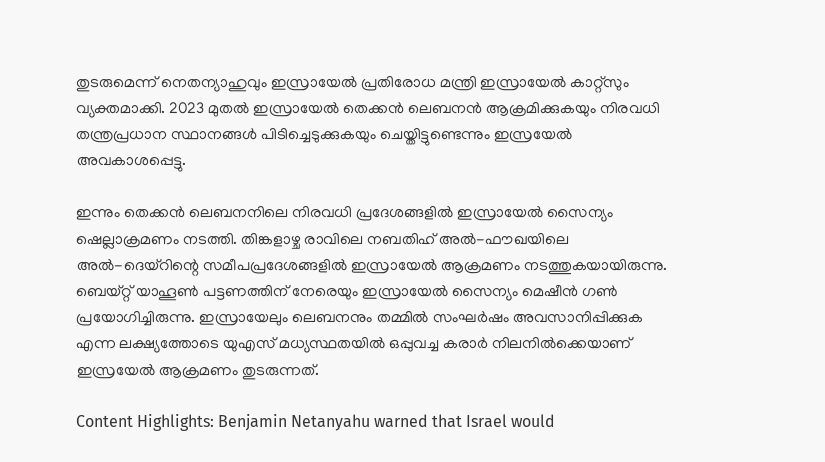തുടരുമെന്ന് നെതന്യാഹുവും ഇസ്രായേല്‍ പ്രതിരോധ മന്ത്രി ഇസ്രായേല്‍ കാറ്റ്സും വ്യക്തമാക്കി. 2023 മുതല്‍ ഇസ്രായേല്‍ തെക്കന്‍ ലെബനന്‍ ആക്രമിക്കുകയും നിരവധി തന്ത്രപ്രധാന സ്ഥാനങ്ങള്‍ പിടിച്ചെടുക്കുകയും ചെയ്തിട്ടുണ്ടെന്നും ഇസ്രയേല്‍ അവകാശപ്പെട്ടു.

ഇന്നും തെക്കന്‍ ലെബനനിലെ നിരവധി പ്രദേശങ്ങളില്‍ ഇസ്രായേല്‍ സൈന്യം ഷെല്ലാക്രമണം നടത്തി. തിങ്കളാഴ്ച രാവിലെ നബതിഹ് അല്‍-ഫൗഖയിലെ അല്‍-ദെയ്‌റിന്റെ സമീപപ്രദേശങ്ങളില്‍ ഇസ്രായേല്‍ ആക്രമണം നടത്തുകയായിരുന്നു. ബെയ്റ്റ് യാഹൂണ്‍ പട്ടണത്തിന് നേരെയും ഇസ്രായേല്‍ സൈന്യം മെഷീന്‍ ഗണ്‍ പ്രയോഗിച്ചിരുന്നു. ഇസ്രായേലും ലെബനനും തമ്മില്‍ സംഘര്‍ഷം അവസാനിപ്പിക്കുക എന്ന ലക്ഷ്യത്തോടെ യുഎസ് മധ്യസ്ഥതയില്‍ ഒപ്പുവച്ച കരാര്‍ നിലനില്‍ക്കെയാണ് ഇസ്രയേല്‍ ആക്രമണം തുടരുന്നത്.

Content Highlights: Benjamin Netanyahu warned that Israel would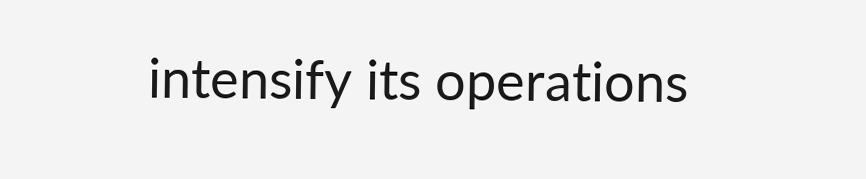intensify its operations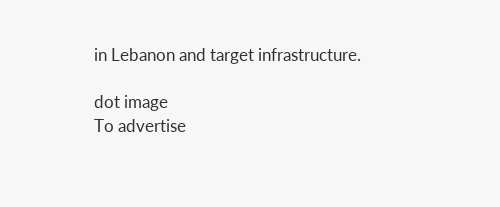in Lebanon and target infrastructure.

dot image
To advertise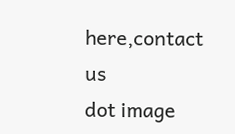here,contact us
dot image